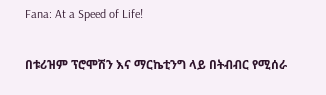Fana: At a Speed of Life!

በቱሪዝም ፕሮሞሽን እና ማርኬቲንግ ላይ በትብብር የሚሰራ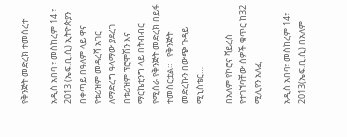የቅንጅት መድረክ ተመሰረተ

አዲስ አበባ ፣ መስከረም 14 ፣ 2013 (ኤፍ.ቢ.ሲ) ኢትዮጵያን በቀጣይ በዓለም ላይ ዋና የቱሪዝም መዳረሻ አገር ለማድረግ ዓላማው ያደረገ በቱሪዝም ፕሮሞሽን እና ማርኬቲንግ ላይ በትብብር የሚሰራ የቅንጅት መድረክ በይፋ ተመስርቷል።   የቅንጅት መድረኩን በውጭ ጉዳይ ሚኒስቴር…

በአለም የኮሮና ቫይረስ የተገኘባቸው ሰዎች ቁጥር ከ32 ሚሊየን አለፈ

አዲስ አበባ፣ መስከረም 14፣ 2013(ኤፍ.ቢ.ሲ) በአለም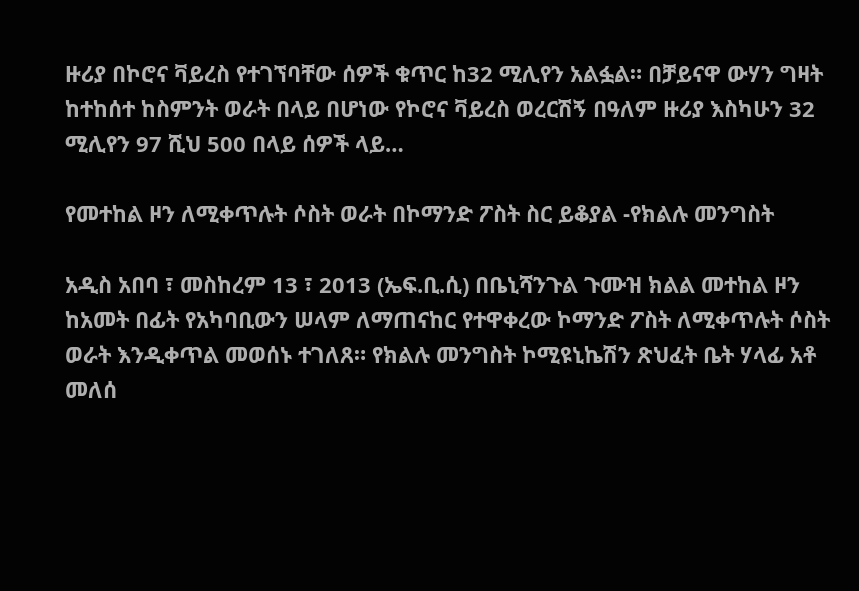ዙሪያ በኮሮና ቫይረስ የተገኘባቸው ሰዎች ቁጥር ከ32 ሚሊየን አልፏል። በቻይናዋ ውሃን ግዛት ከተከሰተ ከስምንት ወራት በላይ በሆነው የኮሮና ቫይረስ ወረርሽኝ በዓለም ዙሪያ እስካሁን 32 ሚሊየን 97 ሺህ 500 በላይ ሰዎች ላይ…

የመተከል ዞን ለሚቀጥሉት ሶስት ወራት በኮማንድ ፖስት ስር ይቆያል -የክልሉ መንግስት

አዲስ አበባ ፣ መስከረም 13 ፣ 2013 (ኤፍ.ቢ.ሲ) በቤኒሻንጉል ጉሙዝ ክልል መተከል ዞን ከአመት በፊት የአካባቢውን ሠላም ለማጠናከር የተዋቀረው ኮማንድ ፖስት ለሚቀጥሉት ሶስት ወራት እንዲቀጥል መወሰኑ ተገለጸ። የክልሉ መንግስት ኮሚዩኒኬሽን ጽህፈት ቤት ሃላፊ አቶ መለሰ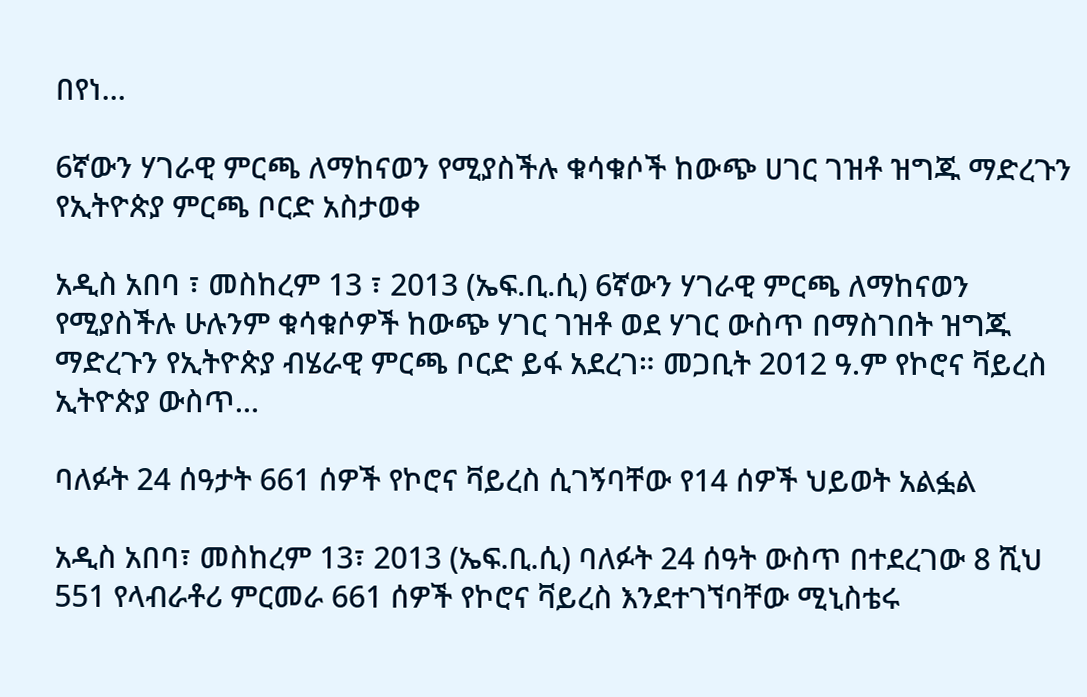በየነ…

6ኛውን ሃገራዊ ምርጫ ለማከናወን የሚያስችሉ ቁሳቁሶች ከውጭ ሀገር ገዝቶ ዝግጁ ማድረጉን የኢትዮጵያ ምርጫ ቦርድ አስታወቀ

አዲስ አበባ ፣ መስከረም 13 ፣ 2013 (ኤፍ.ቢ.ሲ) 6ኛውን ሃገራዊ ምርጫ ለማከናወን የሚያስችሉ ሁሉንም ቁሳቁሶዎች ከውጭ ሃገር ገዝቶ ወደ ሃገር ውስጥ በማስገበት ዝግጁ ማድረጉን የኢትዮጵያ ብሄራዊ ምርጫ ቦርድ ይፋ አደረገ። መጋቢት 2012 ዓ.ም የኮሮና ቫይረስ ኢትዮጵያ ውስጥ…

ባለፉት 24 ሰዓታት 661 ሰዎች የኮሮና ቫይረስ ሲገኝባቸው የ14 ሰዎች ህይወት አልፏል

አዲስ አበባ፣ መስከረም 13፣ 2013 (ኤፍ.ቢ.ሲ) ባለፉት 24 ሰዓት ውስጥ በተደረገው 8 ሺህ 551 የላብራቶሪ ምርመራ 661 ሰዎች የኮሮና ቫይረስ እንደተገኘባቸው ሚኒስቴሩ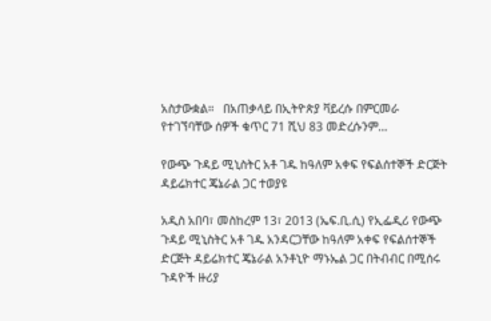አስታውቋል።   በአጠቃላይ በኢትዮጵያ ቫይረሱ በምርመራ የተገኘባቸው ሰዎች ቁጥር 71 ሺህ 83 መድረሱንም…

የውጭ ጉዳይ ሚኒስትር አቶ ገዱ ከዓለም አቀፍ የፍልሰተኞች ድርጅት ዳይሬክተር ጄኔራል ጋር ተወያዩ

አዲስ አበባ፣ መስከረም 13፣ 2013 (ኤፍ.ቢ.ሲ) የኢፌዲሪ የውጭ ጉዳይ ሚኒስትር አቶ ገዱ አንዳርጋቸው ከዓለም አቀፍ የፍልሰተኞች ድርጅት ዳይሬክተር ጄኔራል አንቶኒዮ ማኑኤል ጋር በትብብር በሚሰሩ ጉዳዮች ዙሪያ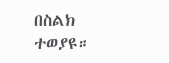በስልክ ተወያዩ።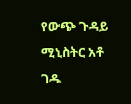የውጭ ጉዳይ ሚኒስትር አቶ ገዱ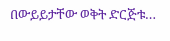በውይይታቸው ወቅት ድርጅቱ…